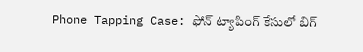Phone Tapping Case: ఫోన్ ట్యాపింగ్ కేసులో బిగ్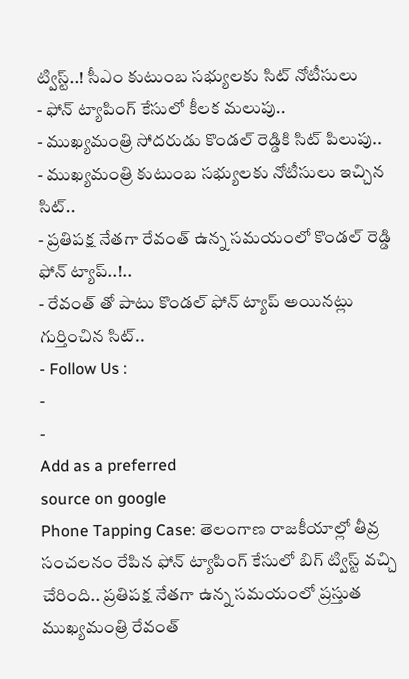ట్విస్ట్..! సీఎం కుటుంబ సభ్యులకు సిట్ నోటీసులు
- ఫోన్ ట్యాపింగ్ కేసులో కీలక మలుపు..
- ముఖ్యమంత్రి సోదరుడు కొండల్ రెడ్డికి సిట్ పిలుపు..
- ముఖ్యమంత్రి కుటుంబ సభ్యులకు నోటీసులు ఇచ్చిన సిట్..
- ప్రతిపక్ష నేతగా రేవంత్ ఉన్న సమయంలో కొండల్ రెడ్డి ఫోన్ ట్యాప్..!..
- రేవంత్ తో పాటు కొండల్ ఫోన్ ట్యాప్ అయినట్లు గుర్తించిన సిట్..
- Follow Us :
-
-
Add as a preferred
source on google
Phone Tapping Case: తెలంగాణ రాజకీయాల్లో తీవ్ర సంచలనం రేపిన ఫోన్ ట్యాపింగ్ కేసులో బిగ్ ట్విస్ట్ వచ్చి చేరింది.. ప్రతిపక్ష నేతగా ఉన్న సమయంలో ప్రస్తుత ముఖ్యమంత్రి రేవంత్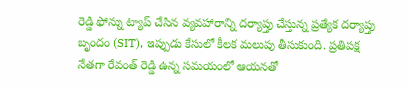రెడ్డి ఫోన్ను ట్యాప్ చేసిన వ్యవహారాన్ని దర్యాప్తు చేస్తున్న ప్రత్యేక దర్యాప్తు బృందం (SIT), ఇప్పుడు కేసులో కీలక మలుపు తీసుకుంది. ప్రతిపక్ష నేతగా రేవంత్ రెడ్డి ఉన్న సమయంలో ఆయనతో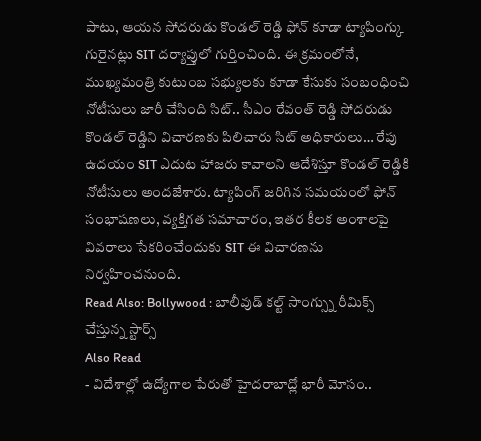పాటు, ఆయన సోదరుడు కొండల్ రెడ్డి ఫోన్ కూడా ట్యాపింగ్కు గురైనట్లు SIT దర్యాప్తులో గుర్తించింది. ఈ క్రమంలోనే, ముఖ్యమంత్రి కుటుంబ సభ్యులకు కూడా కేసుకు సంబంధించి నోటీసులు జారీ చేసింది సిట్.. సీఎం రేవంత్ రెడ్డి సోదరుడు కొండల్ రెడ్డిని విచారణకు పిలిచారు సిట్ అధికారులు… రేపు ఉదయం SIT ఎదుట హాజరు కావాలని ఆదేశిస్తూ కొండల్ రెడ్డికి నోటీసులు అందజేశారు. ట్యాపింగ్ జరిగిన సమయంలో ఫోన్ సంభాషణలు, వ్యక్తిగత సమాచారం, ఇతర కీలక అంశాలపై వివరాలు సేకరించేందుకు SIT ఈ విచారణను నిర్వహించనుంది.
Read Also: Bollywood : బాలీవుడ్ కల్ట్ సాంగ్స్ను రీమిక్స్ చేస్తున్న స్టార్స్
Also Read
- విదేశాల్లో ఉద్యోగాల పేరుతో హైదరాబాద్లో భారీ మోసం..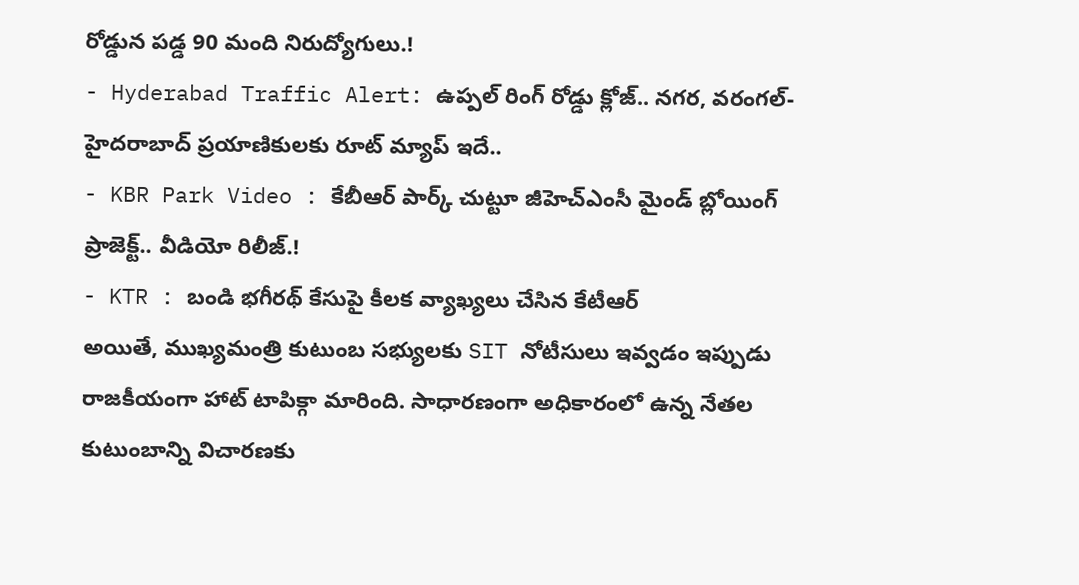రోడ్డున పడ్డ 90 మంది నిరుద్యోగులు.!
- Hyderabad Traffic Alert: ఉప్పల్ రింగ్ రోడ్డు క్లోజ్.. నగర, వరంగల్-హైదరాబాద్ ప్రయాణికులకు రూట్ మ్యాప్ ఇదే..
- KBR Park Video : కేబీఆర్ పార్క్ చుట్టూ జీహెచ్ఎంసీ మైండ్ బ్లోయింగ్ ప్రాజెక్ట్.. వీడియో రిలీజ్.!
- KTR : బండి భగీరథ్ కేసుపై కీలక వ్యాఖ్యలు చేసిన కేటీఆర్
అయితే, ముఖ్యమంత్రి కుటుంబ సభ్యులకు SIT నోటీసులు ఇవ్వడం ఇప్పుడు రాజకీయంగా హాట్ టాపిక్గా మారింది. సాధారణంగా అధికారంలో ఉన్న నేతల కుటుంబాన్ని విచారణకు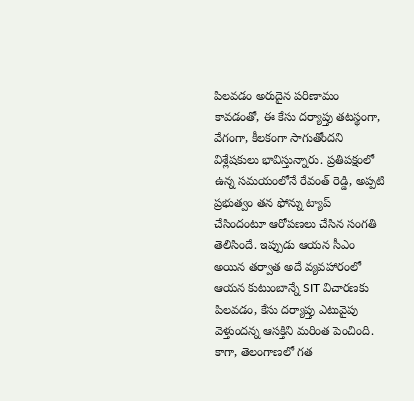పిలవడం అరుదైన పరిణామం కావడంతో, ఈ కేసు దర్యాప్తు తటస్థంగా, వేగంగా, కీలకంగా సాగుతోందని విశ్లేషకులు భావిస్తున్నారు. ప్రతిపక్షంలో ఉన్న సమయంలోనే రేవంత్ రెడ్డి, అప్పటి ప్రభుత్వం తన ఫోన్ను ట్యాప్ చేసిందంటూ ఆరోపణలు చేసిన సంగతి తెలిసిందే. ఇప్పుడు ఆయన సీఎం అయిన తర్వాత అదే వ్యవహారంలో ఆయన కుటుంబాన్నే SIT విచారణకు పిలవడం, కేసు దర్యాప్తు ఎటువైపు వెళ్తుందన్న ఆసక్తిని మరింత పెంచింది. కాగా, తెలంగాణలో గత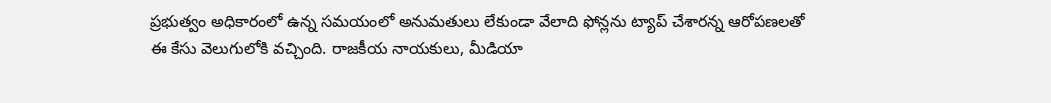ప్రభుత్వం అధికారంలో ఉన్న సమయంలో అనుమతులు లేకుండా వేలాది ఫోన్లను ట్యాప్ చేశారన్న ఆరోపణలతో ఈ కేసు వెలుగులోకి వచ్చింది. రాజకీయ నాయకులు, మీడియా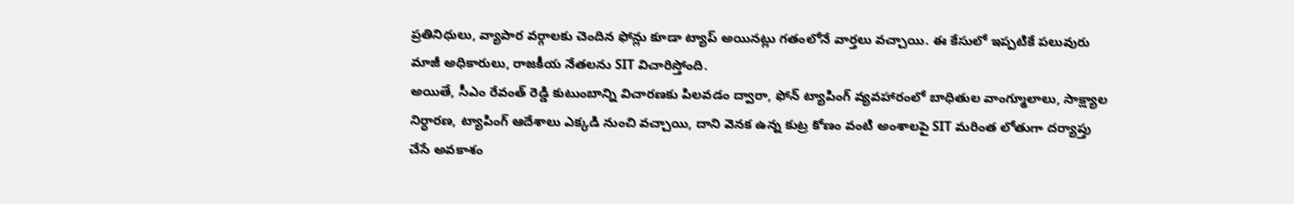ప్రతినిధులు, వ్యాపార వర్గాలకు చెందిన ఫోన్లు కూడా ట్యాప్ అయినట్లు గతంలోనే వార్తలు వచ్చాయి. ఈ కేసులో ఇప్పటికే పలువురు మాజీ అధికారులు, రాజకీయ నేతలను SIT విచారిస్తోంది.
అయితే, సీఎం రేవంత్ రెడ్డి కుటుంబాన్ని విచారణకు పిలవడం ద్వారా, ఫోన్ ట్యాపింగ్ వ్యవహారంలో బాధితుల వాంగ్మూలాలు, సాక్ష్యాల నిర్ధారణ, ట్యాపింగ్ ఆదేశాలు ఎక్కడి నుంచి వచ్చాయి, దాని వెనక ఉన్న కుట్ర కోణం వంటి అంశాలపై SIT మరింత లోతుగా దర్యాప్తు చేసే అవకాశం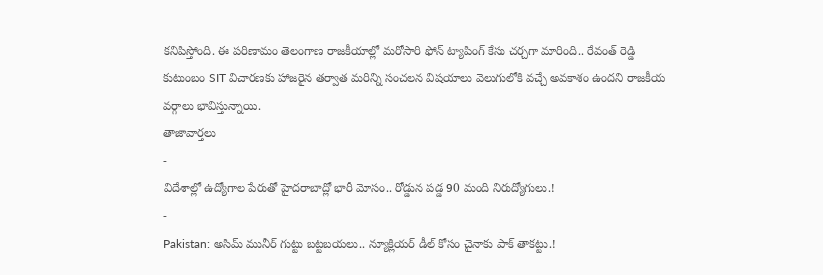కనిపిస్తోంది. ఈ పరిణామం తెలంగాణ రాజకీయాల్లో మరోసారి ఫోన్ ట్యాపింగ్ కేసు చర్చగా మారింది.. రేవంత్ రెడ్డి కుటుంబం SIT విచారణకు హాజరైన తర్వాత మరిన్ని సంచలన విషయాలు వెలుగులోకి వచ్చే అవకాశం ఉందని రాజకీయ వర్గాలు భావిస్తున్నాయి.
తాజావార్తలు
-
విదేశాల్లో ఉద్యోగాల పేరుతో హైదరాబాద్లో భారీ మోసం.. రోడ్డున పడ్డ 90 మంది నిరుద్యోగులు.!
-
Pakistan: అసిమ్ మునీర్ గుట్టు బట్టబయలు.. న్యూక్లియర్ డీల్ కోసం చైనాకు పాక్ తాకట్టు.!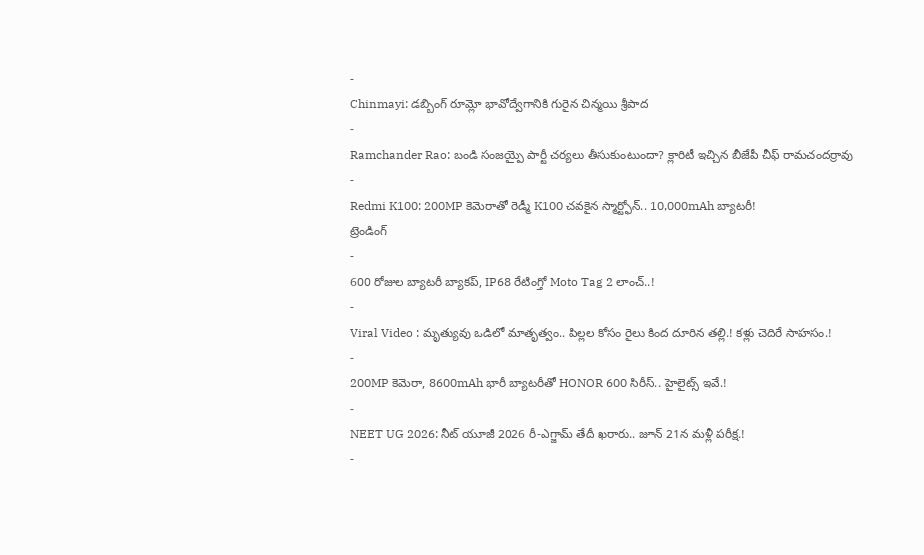-
Chinmayi: డబ్బింగ్ రూమ్లో భావోద్వేగానికి గురైన చిన్మయి శ్రీపాద
-
Ramchander Rao: బండి సంజయ్పై పార్టీ చర్యలు తీసుకుంటుందా? క్లారిటీ ఇచ్చిన బీజేపీ చీఫ్ రామచందర్రావు
-
Redmi K100: 200MP కెమెరాతో రెడ్మీ K100 చవకైన స్మార్ట్ఫోన్.. 10,000mAh బ్యాటరీ!
ట్రెండింగ్
-
600 రోజుల బ్యాటరీ బ్యాకప్, IP68 రేటింగ్తో Moto Tag 2 లాంచ్..!
-
Viral Video : మృత్యువు ఒడిలో మాతృత్వం.. పిల్లల కోసం రైలు కింద దూరిన తల్లి.! కళ్లు చెదిరే సాహసం.!
-
200MP కెమెరా, 8600mAh భారీ బ్యాటరీతో HONOR 600 సిరీస్.. హైలైట్స్ ఇవే.!
-
NEET UG 2026: నీట్ యూజీ 2026 రీ-ఎగ్జామ్ తేదీ ఖరారు.. జూన్ 21న మళ్లీ పరీక్ష.!
-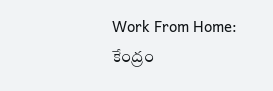Work From Home: కేంద్రం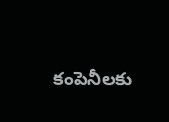కంపెనీలకు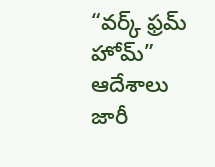“వర్క్ ఫ్రమ్ హోమ్” ఆదేశాలు జారీ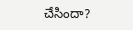చేసిందా?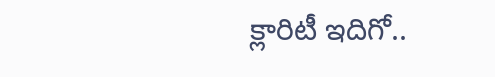క్లారిటీ ఇదిగో..